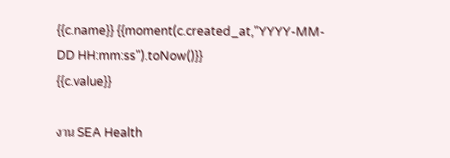{{c.name}} {{moment(c.created_at,"YYYY-MM-DD HH:mm:ss").toNow()}}
{{c.value}}

งาน SEA Health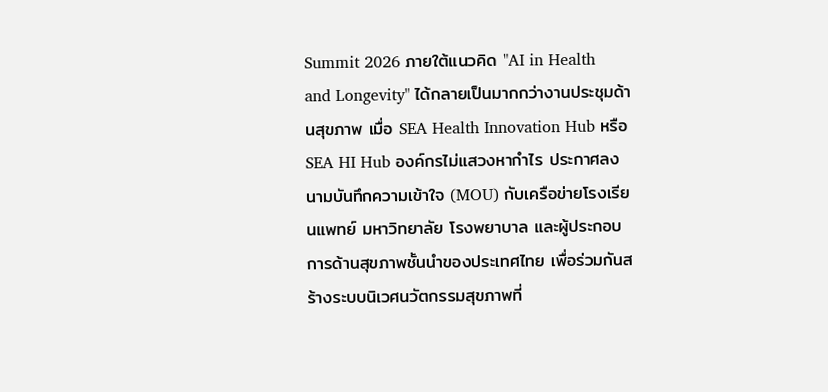Summit 2026 ภายใต้แนวคิด "AI in Health and Longevity" ได้กลายเป็นมากกว่างานประชุมด้านสุขภาพ เมื่อ SEA Health Innovation Hub หรือ SEA HI Hub องค์กรไม่แสวงหากำไร ประกาศลงนามบันทึกความเข้าใจ (MOU) กับเครือข่ายโรงเรียนแพทย์ มหาวิทยาลัย โรงพยาบาล และผู้ประกอบการด้านสุขภาพชั้นนำของประเทศไทย เพื่อร่วมกันสร้างระบบนิเวศนวัตกรรมสุขภาพที่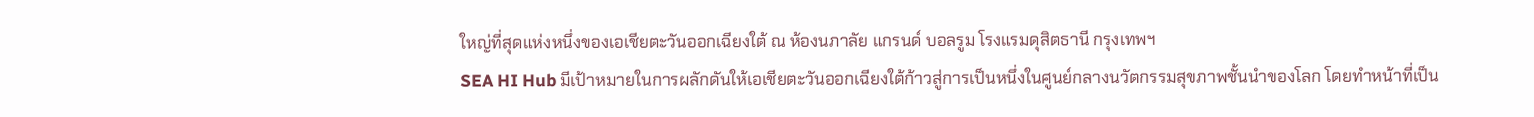ใหญ่ที่สุดแห่งหนึ่งของเอเชียตะวันออกเฉียงใต้ ณ ห้องนภาลัย แกรนด์ บอลรูม โรงแรมดุสิตธานี กรุงเทพฯ
SEA HI Hub มีเป้าหมายในการผลักดันให้เอเชียตะวันออกเฉียงใต้ก้าวสู่การเป็นหนึ่งในศูนย์กลางนวัตกรรมสุขภาพชั้นนำของโลก โดยทำหน้าที่เป็น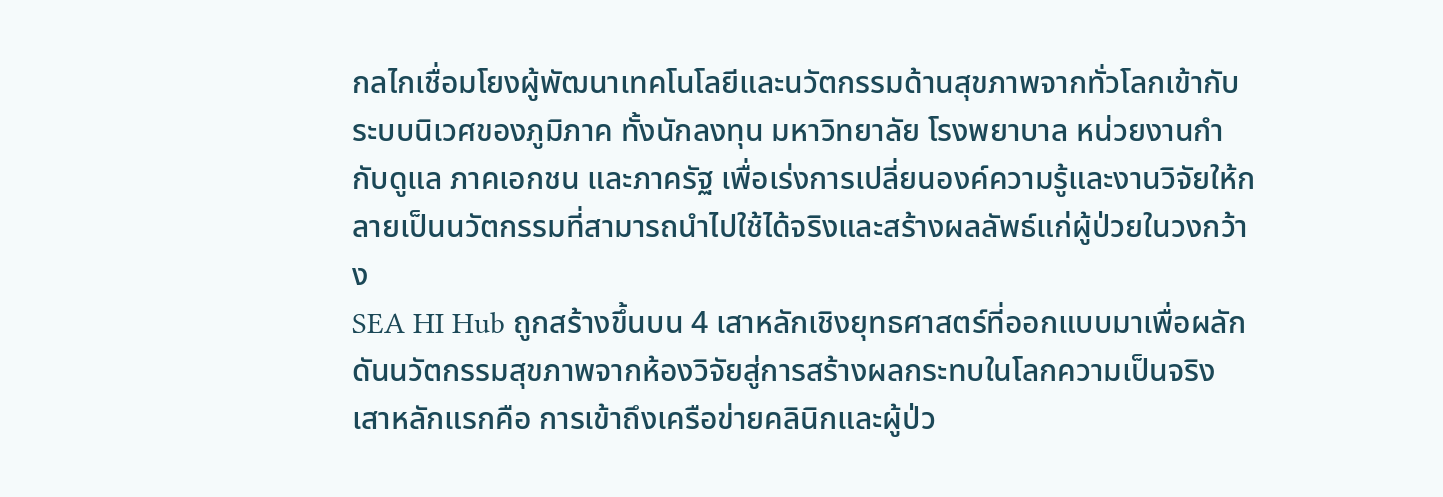กลไกเชื่อมโยงผู้พัฒนาเทคโนโลยีและนวัตกรรมด้านสุขภาพจากทั่วโลกเข้ากับระบบนิเวศของภูมิภาค ทั้งนักลงทุน มหาวิทยาลัย โรงพยาบาล หน่วยงานกำกับดูแล ภาคเอกชน และภาครัฐ เพื่อเร่งการเปลี่ยนองค์ความรู้และงานวิจัยให้กลายเป็นนวัตกรรมที่สามารถนำไปใช้ได้จริงและสร้างผลลัพธ์แก่ผู้ป่วยในวงกว้าง
SEA HI Hub ถูกสร้างขึ้นบน 4 เสาหลักเชิงยุทธศาสตร์ที่ออกแบบมาเพื่อผลักดันนวัตกรรมสุขภาพจากห้องวิจัยสู่การสร้างผลกระทบในโลกความเป็นจริง เสาหลักแรกคือ การเข้าถึงเครือข่ายคลินิกและผู้ป่ว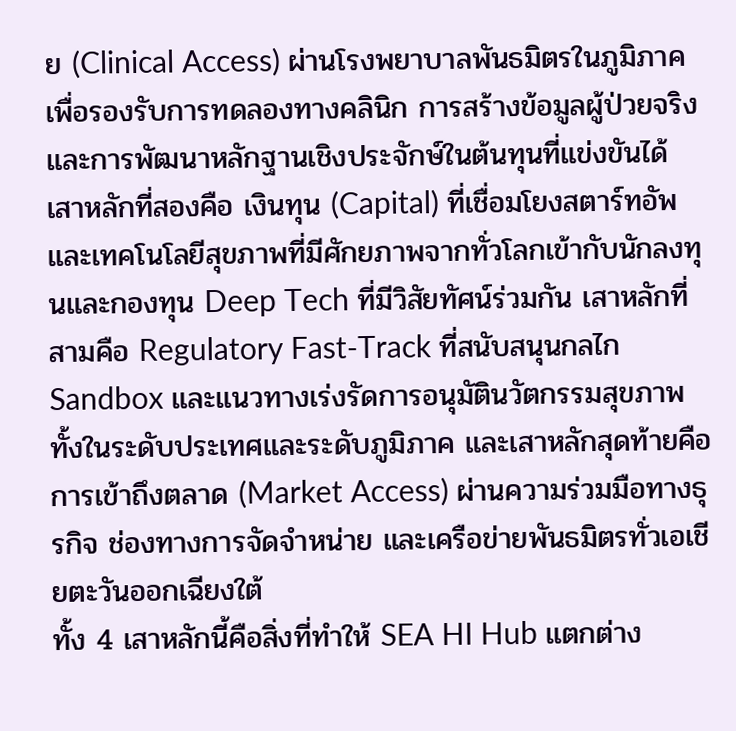ย (Clinical Access) ผ่านโรงพยาบาลพันธมิตรในภูมิภาค เพื่อรองรับการทดลองทางคลินิก การสร้างข้อมูลผู้ป่วยจริง และการพัฒนาหลักฐานเชิงประจักษ์ในต้นทุนที่แข่งขันได้ เสาหลักที่สองคือ เงินทุน (Capital) ที่เชื่อมโยงสตาร์ทอัพและเทคโนโลยีสุขภาพที่มีศักยภาพจากทั่วโลกเข้ากับนักลงทุนและกองทุน Deep Tech ที่มีวิสัยทัศน์ร่วมกัน เสาหลักที่สามคือ Regulatory Fast-Track ที่สนับสนุนกลไก Sandbox และแนวทางเร่งรัดการอนุมัตินวัตกรรมสุขภาพทั้งในระดับประเทศและระดับภูมิภาค และเสาหลักสุดท้ายคือ การเข้าถึงตลาด (Market Access) ผ่านความร่วมมือทางธุรกิจ ช่องทางการจัดจำหน่าย และเครือข่ายพันธมิตรทั่วเอเชียตะวันออกเฉียงใต้
ทั้ง 4 เสาหลักนี้คือสิ่งที่ทำให้ SEA HI Hub แตกต่าง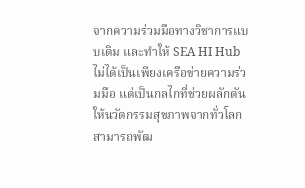จากความร่วมมือทางวิชาการแบบเดิม และทำให้ SEA HI Hub ไม่ได้เป็นเพียงเครือข่ายความร่วมมือ แต่เป็นกลไกที่ช่วยผลักดันให้นวัตกรรมสุขภาพจากทั่วโลกสามารถพัฒ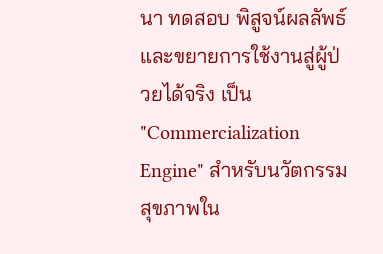นา ทดสอบ พิสูจน์ผลลัพธ์ และขยายการใช้งานสู่ผู้ป่วยได้จริง เป็น "Commercialization Engine" สำหรับนวัตกรรมสุขภาพใน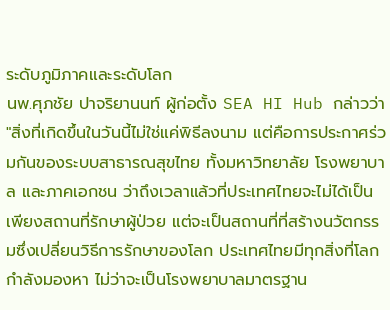ระดับภูมิภาคและระดับโลก
นพ.ศุภชัย ปาจริยานนท์ ผู้ก่อตั้ง SEA HI Hub กล่าวว่า "สิ่งที่เกิดขึ้นในวันนี้ไม่ใช่แค่พิธีลงนาม แต่คือการประกาศร่วมกันของระบบสาธารณสุขไทย ทั้งมหาวิทยาลัย โรงพยาบาล และภาคเอกชน ว่าถึงเวลาแล้วที่ประเทศไทยจะไม่ได้เป็นเพียงสถานที่รักษาผู้ป่วย แต่จะเป็นสถานที่ที่สร้างนวัตกรรมซึ่งเปลี่ยนวิธีการรักษาของโลก ประเทศไทยมีทุกสิ่งที่โลกกำลังมองหา ไม่ว่าจะเป็นโรงพยาบาลมาตรฐาน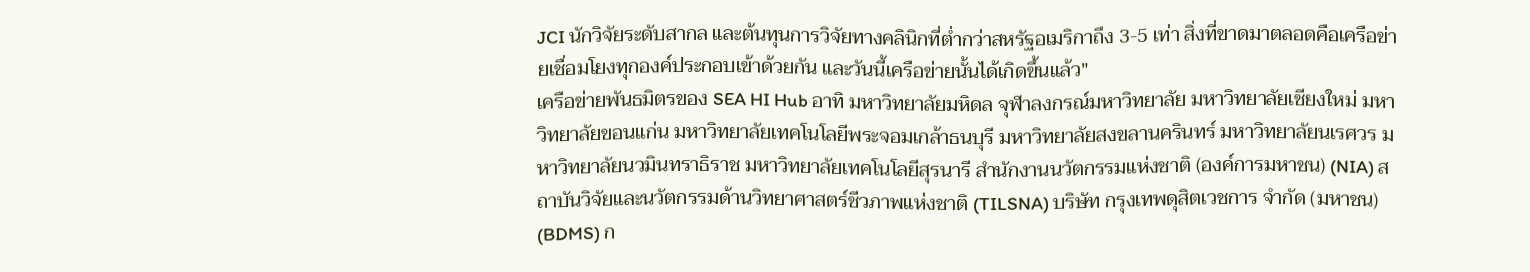JCI นักวิจัยระดับสากล และต้นทุนการวิจัยทางคลินิกที่ต่ำกว่าสหรัฐอเมริกาถึง 3-5 เท่า สิ่งที่ขาดมาตลอดคือเครือข่ายเชื่อมโยงทุกองค์ประกอบเข้าด้วยกัน และวันนี้เครือข่ายนั้นได้เกิดขึ้นแล้ว"
เครือข่ายพันธมิตรของ SEA HI Hub อาทิ มหาวิทยาลัยมหิดล จุฬาลงกรณ์มหาวิทยาลัย มหาวิทยาลัยเชียงใหม่ มหาวิทยาลัยขอนแก่น มหาวิทยาลัยเทคโนโลยีพระจอมเกล้าธนบุรี มหาวิทยาลัยสงขลานครินทร์ มหาวิทยาลัยนเรศวร มหาวิทยาลัยนวมินทราธิราช มหาวิทยาลัยเทคโนโลยีสุรนารี สำนักงานนวัตกรรมแห่งชาติ (องค์การมหาชน) (NIA) สถาบันวิจัยและนวัตกรรมด้านวิทยาศาสตร์ชีวภาพแห่งชาติ (TILSNA) บริษัท กรุงเทพดุสิตเวชการ จำกัด (มหาชน) (BDMS) ก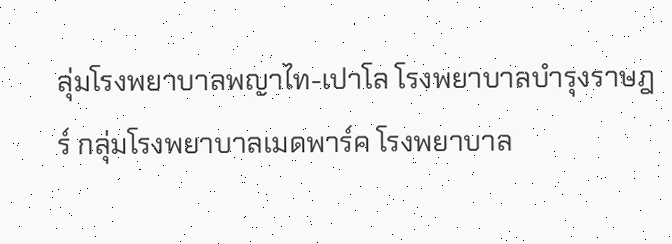ลุ่มโรงพยาบาลพญาไท-เปาโล โรงพยาบาลบำรุงราษฎร์ กลุ่มโรงพยาบาลเมดพาร์ค โรงพยาบาล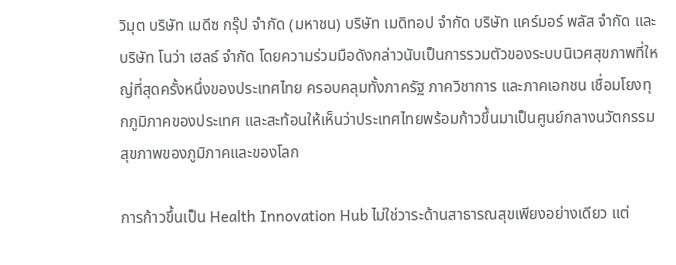วิมุต บริษัท เมดีซ กรุ๊ป จำกัด (มหาชน) บริษัท เมดิทอป จำกัด บริษัท แคร์มอร์ พลัส จำกัด และ บริษัท โนว่า เฮลธ์ จำกัด โดยความร่วมมือดังกล่าวนับเป็นการรวมตัวของระบบนิเวศสุขภาพที่ใหญ่ที่สุดครั้งหนึ่งของประเทศไทย ครอบคลุมทั้งภาครัฐ ภาควิชาการ และภาคเอกชน เชื่อมโยงทุกภูมิภาคของประเทศ และสะท้อนให้เห็นว่าประเทศไทยพร้อมก้าวขึ้นมาเป็นศูนย์กลางนวัตกรรมสุขภาพของภูมิภาคและของโลก

การก้าวขึ้นเป็น Health Innovation Hub ไม่ใช่วาระด้านสาธารณสุขเพียงอย่างเดียว แต่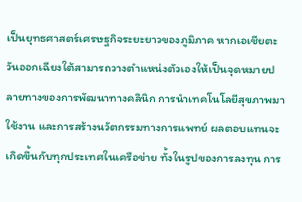เป็นยุทธศาสตร์เศรษฐกิจระยะยาวของภูมิภาค หากเอเชียตะวันออกเฉียงใต้สามารถวางตำแหน่งตัวเองให้เป็นจุดหมายปลายทางของการพัฒนาทางคลินิก การนำเทคโนโลยีสุขภาพมาใช้งาน และการสร้างนวัตกรรมทางการแพทย์ ผลตอบแทนจะเกิดขึ้นกับทุกประเทศในเครือข่าย ทั้งในรูปของการลงทุน การ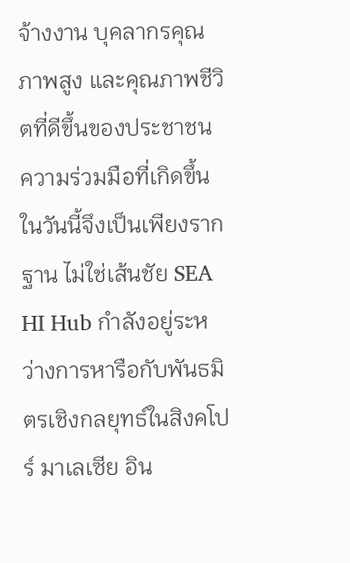จ้างงาน บุคลากรคุณภาพสูง และคุณภาพชีวิตที่ดีขึ้นของประชาชน
ความร่วมมือที่เกิดขึ้นในวันนี้จึงเป็นเพียงรากฐาน ไม่ใช่เส้นชัย SEA HI Hub กำลังอยู่ระหว่างการหารือกับพันธมิตรเชิงกลยุทธ์ในสิงคโปร์ มาเลเซีย อิน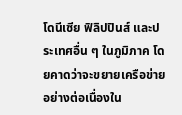โดนีเซีย ฟิลิปปินส์ และประเทศอื่น ๆ ในภูมิภาค โดยคาดว่าจะขยายเครือข่ายอย่างต่อเนื่องใน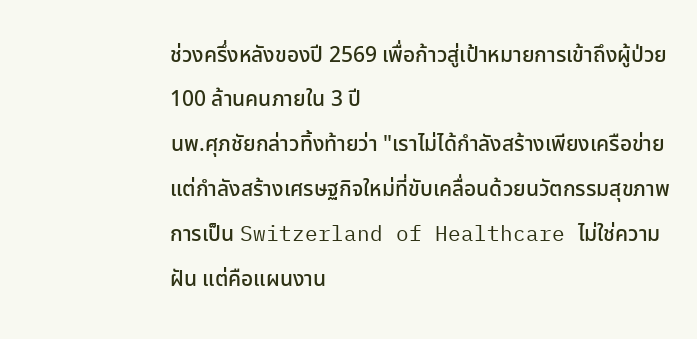ช่วงครึ่งหลังของปี 2569 เพื่อก้าวสู่เป้าหมายการเข้าถึงผู้ป่วย 100 ล้านคนภายใน 3 ปี
นพ.ศุภชัยกล่าวทิ้งท้ายว่า "เราไม่ได้กำลังสร้างเพียงเครือข่าย แต่กำลังสร้างเศรษฐกิจใหม่ที่ขับเคลื่อนด้วยนวัตกรรมสุขภาพ การเป็น Switzerland of Healthcare ไม่ใช่ความฝัน แต่คือแผนงาน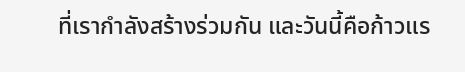ที่เรากำลังสร้างร่วมกัน และวันนี้คือก้าวแร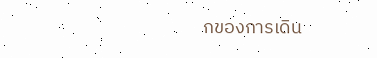กของการเดิน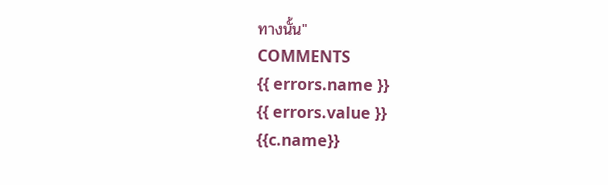ทางนั้น"
COMMENTS
{{ errors.name }}
{{ errors.value }}
{{c.name}}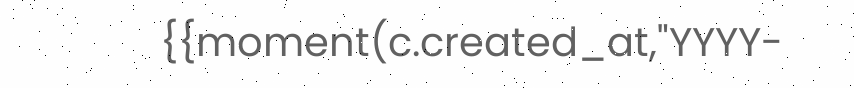{{moment(c.created_at,"YYYY-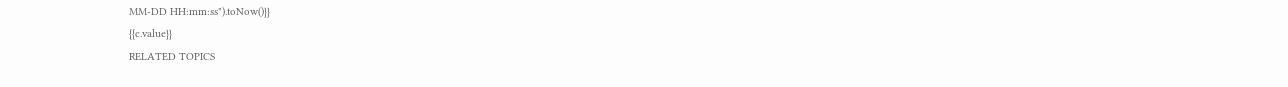MM-DD HH:mm:ss").toNow()}}
{{c.value}}
RELATED TOPICS